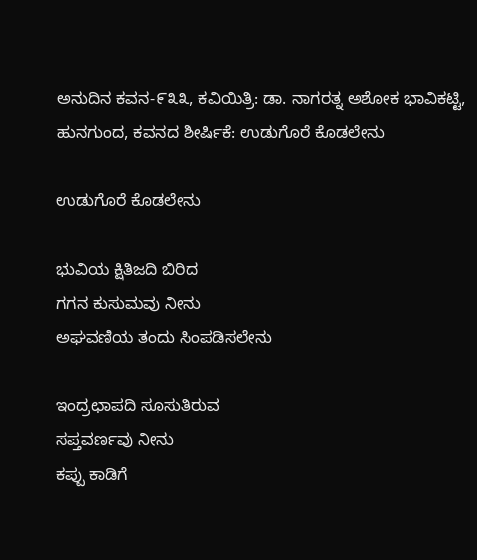ಅನುದಿನ ಕವನ-೯೩೩, ಕವಿಯಿತ್ರಿ: ಡಾ. ನಾಗರತ್ನ ಅಶೋಕ ಭಾವಿಕಟ್ಟಿ, ಹುನಗುಂದ, ಕವನದ ಶೀರ್ಷಿಕೆ: ಉಡುಗೊರೆ ಕೊಡಲೇನು

ಉಡುಗೊರೆ ಕೊಡಲೇನು

ಭುವಿಯ ಕ್ಷಿತಿಜದಿ ಬಿರಿದ
ಗಗನ ಕುಸುಮವು ನೀನು
ಅಘವಣಿಯ ತಂದು ಸಿಂಪಡಿಸಲೇನು

ಇಂದ್ರಛಾಪದಿ ಸೂಸುತಿರುವ
ಸಪ್ತವರ್ಣವು ನೀನು
ಕಪ್ಪು ಕಾಡಿಗೆ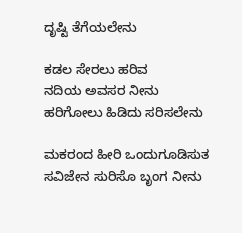ದೃಷ್ಟಿ ತೆಗೆಯಲೇನು

ಕಡಲ ಸೇರಲು ಹರಿವ
ನದಿಯ ಅವಸರ ನೀನು
ಹರಿಗೋಲು ಹಿಡಿದು ಸರಿಸಲೇನು

ಮಕರಂದ ಹೀರಿ ಒಂದುಗೂಡಿಸುತ
ಸವಿಜೇನ ಸುರಿಸೊ ಬೃಂಗ ನೀನು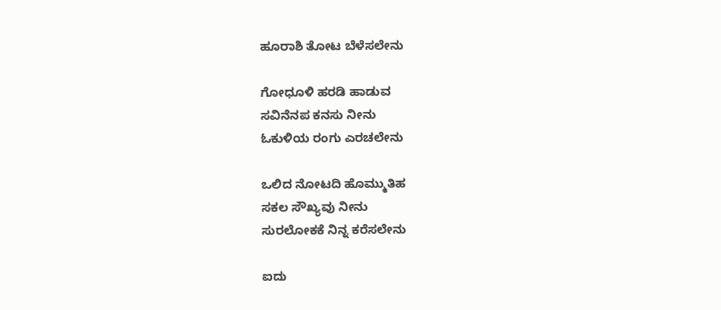ಹೂರಾಶಿ ತೋಟ ಬೆಳೆಸಲೇನು

ಗೋಧೂಳಿ ಹರಡಿ ಹಾಡುವ
ಸವಿನೆನಪ ಕನಸು ನೀನು
ಓಕುಳಿಯ ರಂಗು ಎರಚಲೇನು

ಒಲಿದ ನೋಟದಿ ಹೊಮ್ಮುತಿಹ
ಸಕಲ ಸೌಖ್ಯವು ನೀನು
ಸುರಲೋಕಕೆ ನಿನ್ನ ಕರೆಸಲೇನು

ಐದು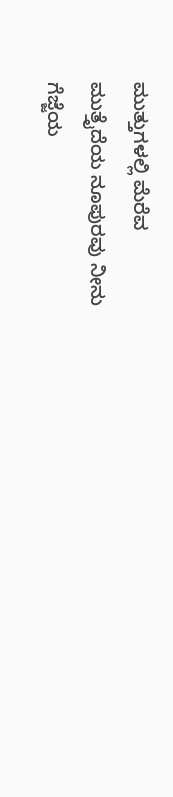ಮುತ್ತುಗಳಲ್ಲಿ ಮೆರೆವ
ಮುತ್ತೈದೆಯ ನೂಪುರವು ನೀನು
ಗೆಜ್ಜೆಯ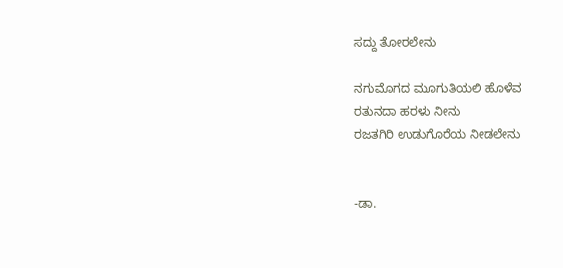ಸದ್ದು ತೋರಲೇನು

ನಗುಮೊಗದ ಮೂಗುತಿಯಲಿ ಹೊಳೆವ
ರತುನದಾ ಹರಳು ನೀನು
ರಜತಗಿರಿ ಉಡುಗೊರೆಯ ನೀಡಲೇನು


-ಡಾ.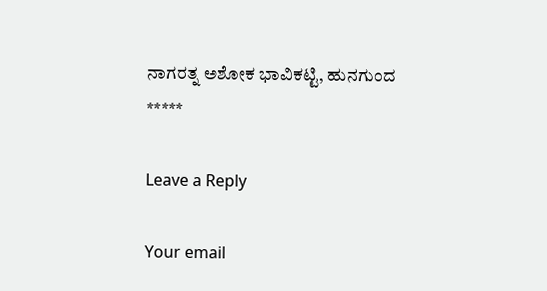ನಾಗರತ್ನ ಅಶೋಕ ಭಾವಿಕಟ್ಟಿ, ಹುನಗುಂದ
*****

Leave a Reply

Your email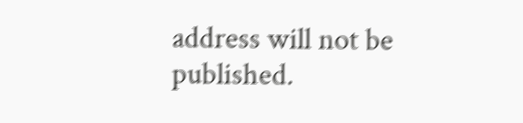address will not be published.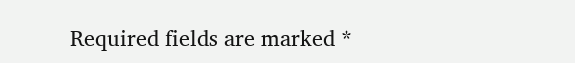Required fields are marked *